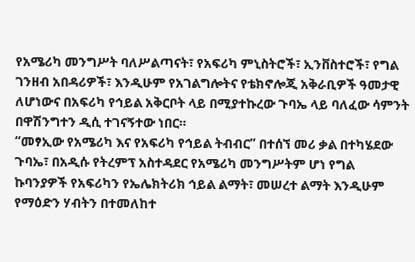የአሜሪካ መንግሥት ባለሥልጣናት፣ የአፍሪካ ምኒስትሮች፣ ኢንቨስተሮች፣ የግል ገንዘብ አበዳሪዎች፣ እንዲሁም የአገልግሎትና የቴክኖሎጂ አቅራቢዎች ዓመታዊ ለሆነውና በአፍሪካ የኅይል አቅርቦት ላይ በሚያተኩረው ጉባኤ ላይ ባለፈው ሳምንት በዋሽንግተን ዲሲ ተገናኝተው ነበር።
“መፃኢው የአሜሪካ እና የአፍሪካ የኅይል ትብብር” በተሰኘ መሪ ቃል በተካሄደው ጉባኤ፣ በአዲሱ የትረምፕ አስተዳደር የአሜሪካ መንግሥትም ሆነ የግል ኩባንያዎች የአፍሪካን የኤሌክትሪክ ኅይል ልማት፣ መሠረተ ልማት እንዲሁም የማዕድን ሃብትን በተመለከተ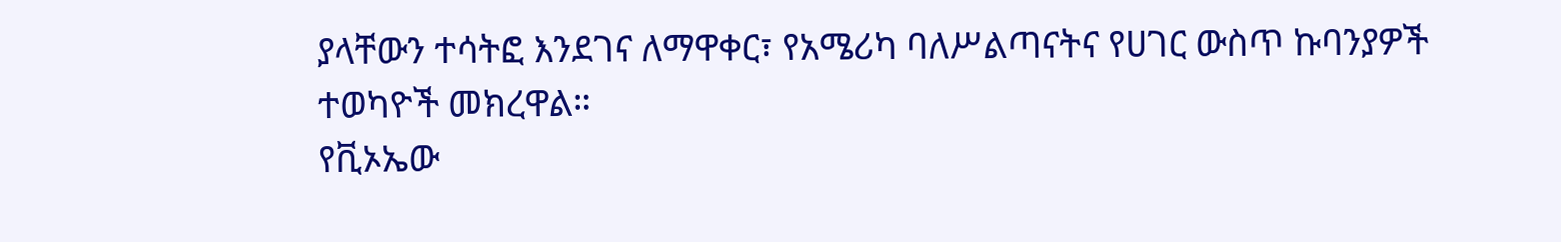ያላቸውን ተሳትፎ እንደገና ለማዋቀር፣ የአሜሪካ ባለሥልጣናትና የሀገር ውስጥ ኩባንያዎች ተወካዮች መክረዋል።
የቪኦኤው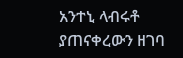አንተኒ ላብሩቶ ያጠናቀረውን ዘገባ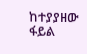ከተያያዘው ፋይል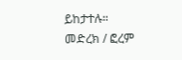ይከታተሉ።
መድረክ / ፎረም